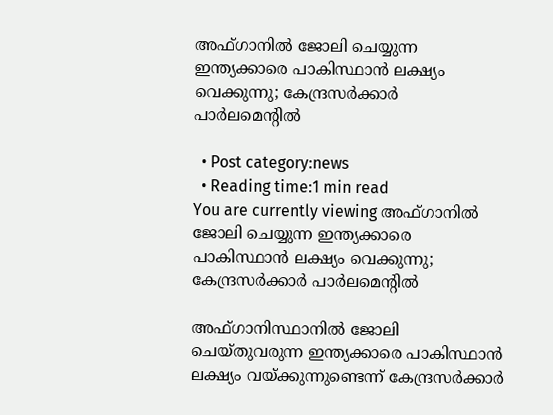അഫ്ഗാനില്‍ ജോലി ചെയ്യുന്ന ഇന്ത്യക്കാരെ പാകിസ്ഥാന്‍ ലക്ഷ്യം വെക്കുന്നു; കേന്ദ്രസര്‍ക്കാര്‍ പാര്‍ലമെന്റില്‍

  • Post category:news
  • Reading time:1 min read
You are currently viewing അഫ്ഗാനില്‍ ജോലി ചെയ്യുന്ന ഇന്ത്യക്കാരെ പാകിസ്ഥാന്‍ ലക്ഷ്യം വെക്കുന്നു; കേന്ദ്രസര്‍ക്കാര്‍ പാര്‍ലമെന്റില്‍

അഫ്ഗാനിസ്ഥാനില്‍ ജോലി ചെയ്തുവരുന്ന ഇന്ത്യക്കാരെ പാകിസ്ഥാന്‍ ലക്ഷ്യം വയ്ക്കുന്നുണ്ടെന്ന് കേന്ദ്രസര്‍ക്കാര്‍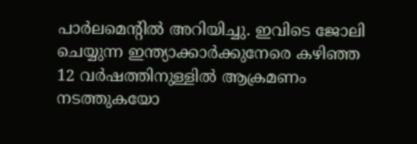പാര്‍ലമെന്റില്‍ അറിയിച്ചു. ഇവിടെ ജോലി ചെയ്യുന്ന ഇന്ത്യാക്കാര്‍ക്കുനേരെ കഴിഞ്ഞ 12 വര്‍ഷത്തിനുള്ളില്‍ ആക്രമണം നടത്തുകയോ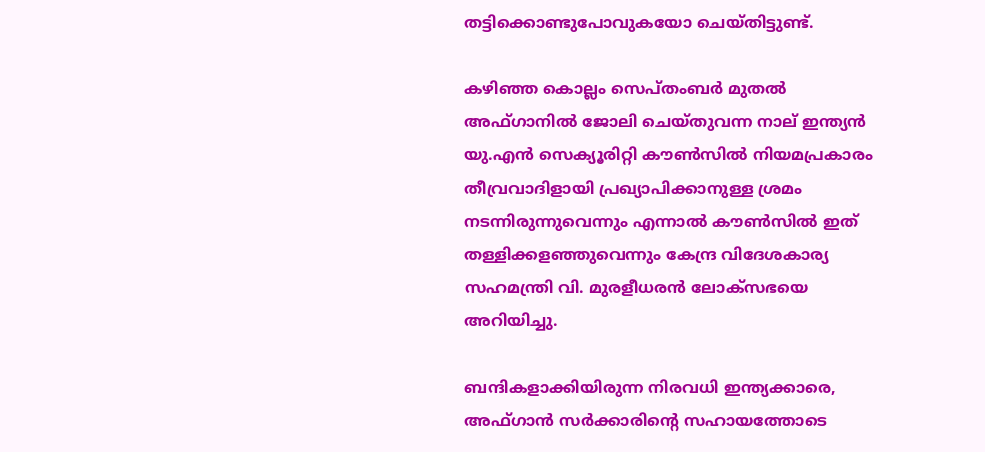തട്ടിക്കൊണ്ടുപോവുകയോ ചെയ്തിട്ടുണ്ട്.

കഴിഞ്ഞ കൊല്ലം സെപ്തംബര്‍ മുതല്‍ അഫ്ഗാനില്‍ ജോലി ചെയ്തുവന്ന നാല് ഇന്ത്യന്‍ യു.എന്‍ സെക്യൂരിറ്റി കൗണ്‍സില്‍ നിയമപ്രകാരം തീവ്രവാദിളായി പ്രഖ്യാപിക്കാനുള്ള ശ്രമം നടന്നിരുന്നുവെന്നും എന്നാല്‍ കൗണ്‍സില്‍ ഇത് തള്ളിക്കളഞ്ഞുവെന്നും കേന്ദ്ര വിദേശകാര്യ സഹമന്ത്രി വി. മുരളീധരന്‍ ലോക്‌സഭയെ അറിയിച്ചു.

ബന്ദികളാക്കിയിരുന്ന നിരവധി ഇന്ത്യക്കാരെ, അഫ്ഗാന്‍ സര്‍ക്കാരിന്‍റെ സഹായത്തോടെ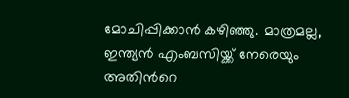മോചിപ്പിക്കാന്‍ കഴിഞ്ഞു. മാത്രമല്ല, ഇന്ത്യന്‍ എംബസിയ്ക്ക് നേരെയും അതിന്‍റെ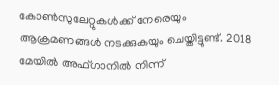കോണ്‍സുലേറ്റുകള്‍ക്ക് നേരെയും ആക്രമണങ്ങള്‍ നടക്കുകയും ചെയ്തിട്ടുണ്ട്. 2018 മേയില്‍ അഫ്ഗാനില്‍ നിന്ന്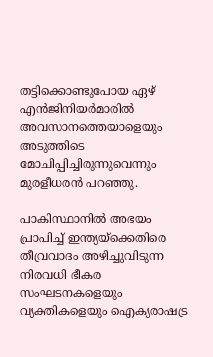തട്ടിക്കൊണ്ടുപോയ ഏഴ് എന്‍ജിനിയര്‍മാരില്‍ അവസാനത്തെയാളെയും അടുത്തിടെ മോചിപ്പിച്ചിരുന്നുവെന്നും മുരളീധരന്‍ പറഞ്ഞു.

പാകിസ്ഥാനില്‍ അഭയം പ്രാപിച്ച് ഇന്ത്യയ്‌ക്കെതിരെ തീവ്രവാദം അഴിച്ചുവിടുന്ന നിരവധി ഭീകര സംഘടനകളെയും വ്യക്തികളെയും ഐക്യരാഷട്ര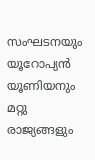സംഘടനയും യൂറോപ്യന്‍ യൂണിയനും മറ്റു രാജ്യങ്ങളും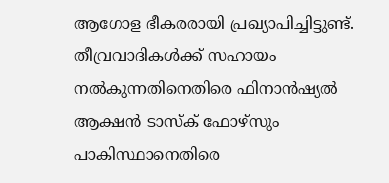ആഗോള ഭീകരരായി പ്രഖ്യാപിച്ചിട്ടുണ്ട്. തീവ്രവാദികള്‍ക്ക് സഹായം നല്‍കുന്നതിനെതിരെ ഫിനാന്‍ഷ്യല്‍ ആക്ഷന്‍ ടാസ്‌ക് ഫോഴ്‌സും പാകിസ്ഥാനെതിരെ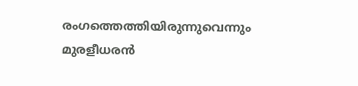രംഗത്തെത്തിയിരുന്നുവെന്നും മുരളീധരന്‍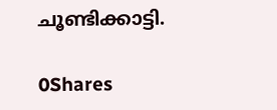ചൂണ്ടിക്കാട്ടി.

0Shares